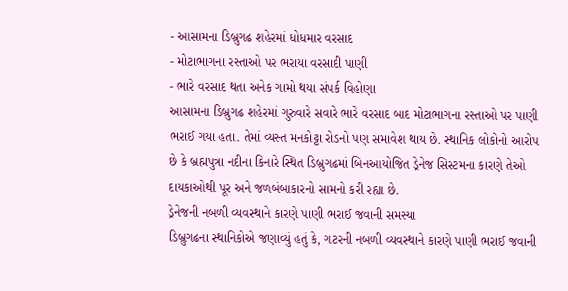- આસામના ડિબ્રુગઢ શહેરમાં ધોધમાર વરસાદ
- મોટાભાગના રસ્તાઓ પર ભરાયા વરસાદી પાણી
- ભારે વરસાદ થતા અનેક ગામો થયા સંપર્ક વિહોણા
આસામના ડિબ્રુગઢ શહેરમાં ગુરુવારે સવારે ભારે વરસાદ બાદ મોટાભાગના રસ્તાઓ પર પાણી ભરાઈ ગયા હતા. તેમાં વ્યસ્ત મનકોટ્ટા રોડનો પણ સમાવેશ થાય છે. સ્થાનિક લોકોનો આરોપ છે કે બ્રહ્મપુત્રા નદીના કિનારે સ્થિત ડિબ્રુગઢમાં બિનઆયોજિત ડ્રેનેજ સિસ્ટમના કારણે તેઓ દાયકાઓથી પૂર અને જળબંબાકારનો સામનો કરી રહ્યા છે.
ડ્રેનેજની નબળી વ્યવસ્થાને કારણે પાણી ભરાઈ જવાની સમસ્યા
ડિબ્રુગઢના સ્થાનિકોએ જણાવ્યું હતું કે, ગટરની નબળી વ્યવસ્થાને કારણે પાણી ભરાઈ જવાની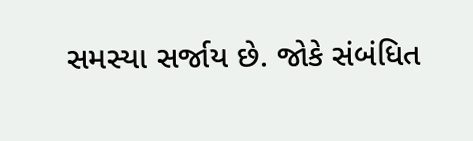સમસ્યા સર્જાય છે. જોકે સંબંધિત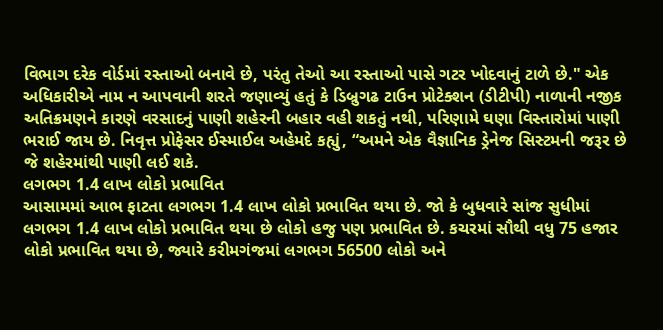વિભાગ દરેક વોર્ડમાં રસ્તાઓ બનાવે છે, પરંતુ તેઓ આ રસ્તાઓ પાસે ગટર ખોદવાનું ટાળે છે." એક અધિકારીએ નામ ન આપવાની શરતે જણાવ્યું હતું કે ડિબ્રુગઢ ટાઉન પ્રોટેક્શન (ડીટીપી) નાળાની નજીક અતિક્રમણને કારણે વરસાદનું પાણી શહેરની બહાર વહી શકતું નથી, પરિણામે ઘણા વિસ્તારોમાં પાણી ભરાઈ જાય છે. નિવૃત્ત પ્રોફેસર ઈસ્માઈલ અહેમદે કહ્યું, “અમને એક વૈજ્ઞાનિક ડ્રેનેજ સિસ્ટમની જરૂર છે જે શહેરમાંથી પાણી લઈ શકે.
લગભગ 1.4 લાખ લોકો પ્રભાવિત
આસામમાં આભ ફાટતા લગભગ 1.4 લાખ લોકો પ્રભાવિત થયા છે. જો કે બુધવારે સાંજ સુધીમાં લગભગ 1.4 લાખ લોકો પ્રભાવિત થયા છે લોકો હજુ પણ પ્રભાવિત છે. કચરમાં સૌથી વધુ 75 હજાર લોકો પ્રભાવિત થયા છે, જ્યારે કરીમગંજમાં લગભગ 56500 લોકો અને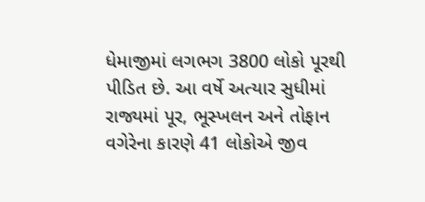ધેમાજીમાં લગભગ 3800 લોકો પૂરથી પીડિત છે. આ વર્ષે અત્યાર સુધીમાં રાજ્યમાં પૂર, ભૂસ્ખલન અને તોફાન વગેરેના કારણે 41 લોકોએ જીવ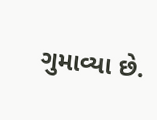ગુમાવ્યા છે.